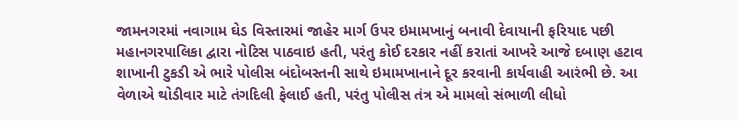જામનગરમાં નવાગામ ઘેડ વિસ્તારમાં જાહેર માર્ગ ઉપર ઇમામખાનું બનાવી દેવાયાની ફરિયાદ પછી મહાનગરપાલિકા દ્વારા નોટિસ પાઠવાઇ હતી, પરંતુ કોઈ દરકાર નહીં કરાતાં આખરે આજે દબાણ હટાવ શાખાની ટુકડી એ ભારે પોલીસ બંદોબસ્તની સાથે ઇમામખાનાને દૂર કરવાની કાર્યવાહી આરંભી છે. આ વેળાએ થોડીવાર માટે તંગદિલી ફેલાઈ હતી, પરંતુ પોલીસ તંત્ર એ મામલો સંભાળી લીધો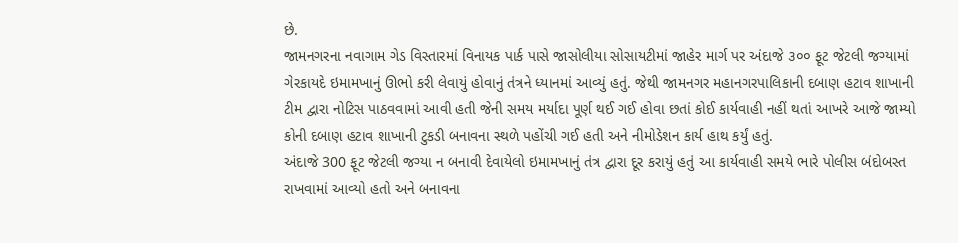છે.
જામનગરના નવાગામ ગેડ વિસ્તારમાં વિનાયક પાર્ક પાસે જાસોલીયા સોસાયટીમાં જાહેર માર્ગ પર અંદાજે ૩૦૦ ફૂટ જેટલી જગ્યામાં ગેરકાયદે ઇમામખાનું ઊભો કરી લેવાયું હોવાનું તંત્રને ધ્યાનમાં આવ્યું હતું. જેથી જામનગર મહાનગરપાલિકાની દબાણ હટાવ શાખાની ટીમ દ્વારા નોટિસ પાઠવવામાં આવી હતી જેની સમય મર્યાદા પૂર્ણ થઈ ગઈ હોવા છતાં કોઈ કાર્યવાહી નહીં થતાં આખરે આજે જામ્યો કોની દબાણ હટાવ શાખાની ટુકડી બનાવના સ્થળે પહોંચી ગઈ હતી અને નીમોડેશન કાર્ય હાથ કર્યું હતું.
અંદાજે 300 ફૂટ જેટલી જગ્યા ન બનાવી દેવાયેલો ઇમામખાનું તંત્ર દ્વારા દૂર કરાયું હતું આ કાર્યવાહી સમયે ભારે પોલીસ બંદોબસ્ત રાખવામાં આવ્યો હતો અને બનાવના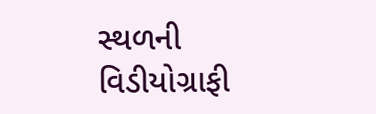સ્થળની વિડીયોગ્રાફી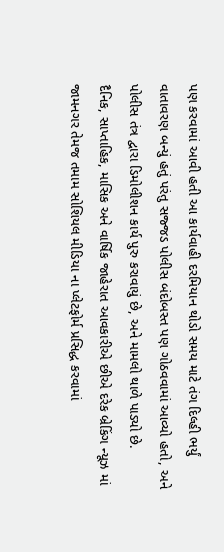પણ કરવામાં આવી હતી આ કાર્યવાહી દરમિયાન થોડો સમય માટે તંગ દિલ્હી ભર્યું વાતાવરણ બન્યું હતું પરંતુ સજ્જડ પોલીસ બંદોબસ્ત પણ ગોઠવવામાં આવ્યો હતો, અને પોલીસ તંત્ર દ્વારા ડિમોલીશન કાર્ય પુરુ કરાવાયું છે, અને મામલો થાળે પાડ્યો છે.
દૈનિક, સાપ્તાહિક, માસિક અને વાર્ષિક જાહેરાત આવકારીએ છીએ દરેક બ્રેકિંગ ન્યૂઝ માં જામનગર તેમજ તમામ સોશિયલ મીડિયા ના પ્લેટફોર્મ પ્રસિદ્ધ કરવામાં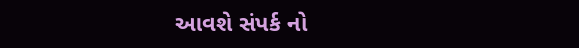આવશે સંપર્ક નો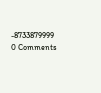-8733879999
0 Comments